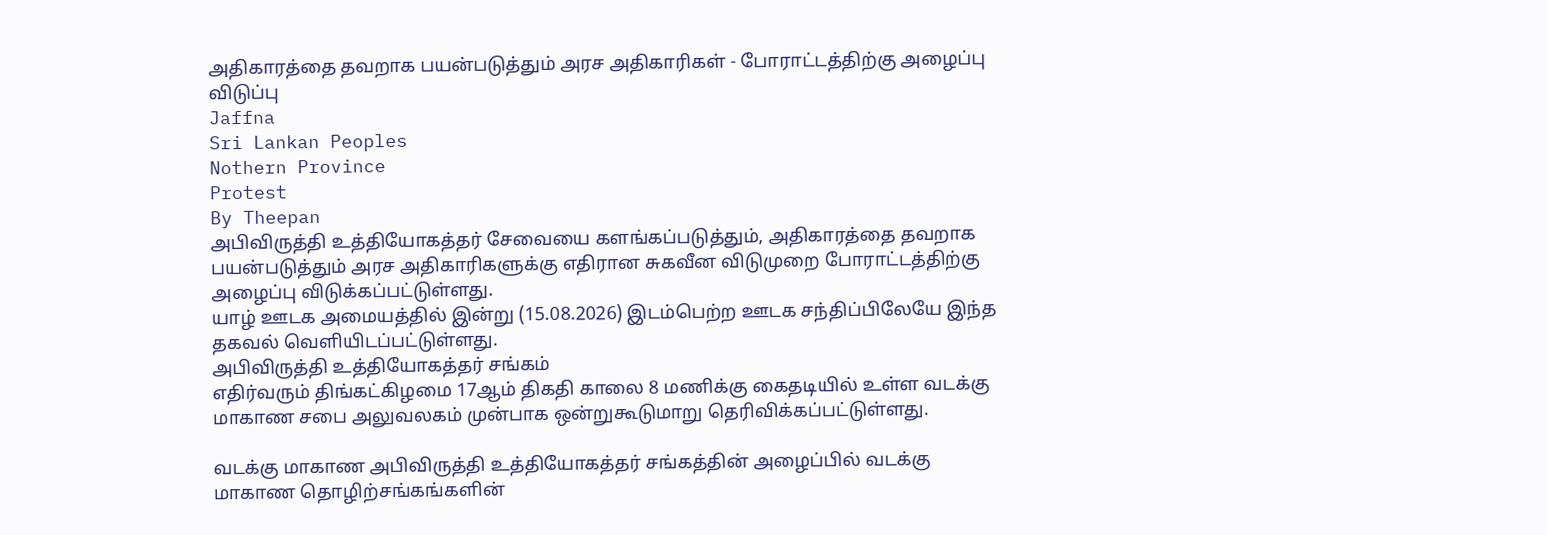அதிகாரத்தை தவறாக பயன்படுத்தும் அரச அதிகாரிகள் - போராட்டத்திற்கு அழைப்பு விடுப்பு
Jaffna
Sri Lankan Peoples
Nothern Province
Protest
By Theepan
அபிவிருத்தி உத்தியோகத்தர் சேவையை களங்கப்படுத்தும், அதிகாரத்தை தவறாக பயன்படுத்தும் அரச அதிகாரிகளுக்கு எதிரான சுகவீன விடுமுறை போராட்டத்திற்கு அழைப்பு விடுக்கப்பட்டுள்ளது.
யாழ் ஊடக அமையத்தில் இன்று (15.08.2026) இடம்பெற்ற ஊடக சந்திப்பிலேயே இந்த தகவல் வெளியிடப்பட்டுள்ளது.
அபிவிருத்தி உத்தியோகத்தர் சங்கம்
எதிர்வரும் திங்கட்கிழமை 17ஆம் திகதி காலை 8 மணிக்கு கைதடியில் உள்ள வடக்கு மாகாண சபை அலுவலகம் முன்பாக ஒன்றுகூடுமாறு தெரிவிக்கப்பட்டுள்ளது.

வடக்கு மாகாண அபிவிருத்தி உத்தியோகத்தர் சங்கத்தின் அழைப்பில் வடக்கு மாகாண தொழிற்சங்கங்களின்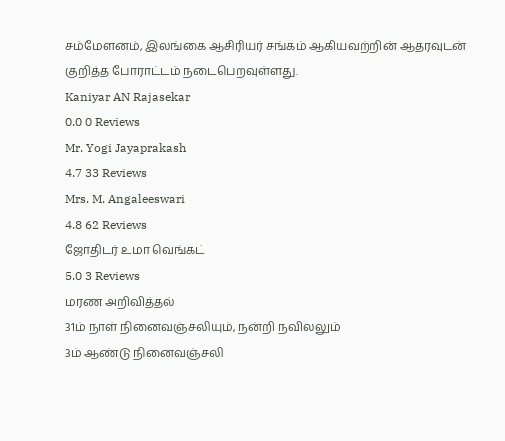சம்மேளனம், இலங்கை ஆசிரியர் சங்கம் ஆகியவற்றின் ஆதரவுடன் குறித்த போராட்டம் நடைபெறவுள்ளது.
Kaniyar AN Rajasekar
0.0 0 Reviews
Mr. Yogi Jayaprakash
4.7 33 Reviews
Mrs. M. Angaleeswari
4.8 62 Reviews
ஜோதிடர் உமா வெங்கட்
5.0 3 Reviews
மரண அறிவித்தல்
31ம் நாள் நினைவஞ்சலியும், நன்றி நவிலலும்
3ம் ஆண்டு நினைவஞ்சலி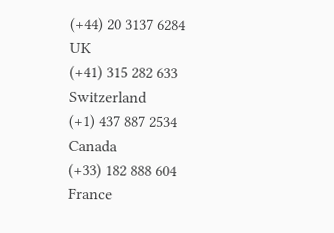(+44) 20 3137 6284
UK
(+41) 315 282 633
Switzerland
(+1) 437 887 2534
Canada
(+33) 182 888 604
France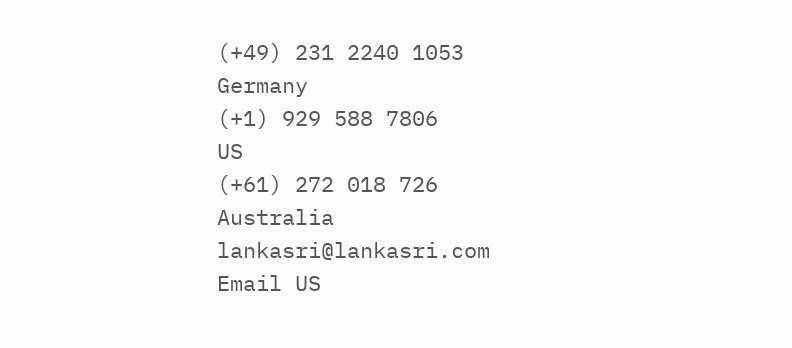(+49) 231 2240 1053
Germany
(+1) 929 588 7806
US
(+61) 272 018 726
Australia
lankasri@lankasri.com
Email US